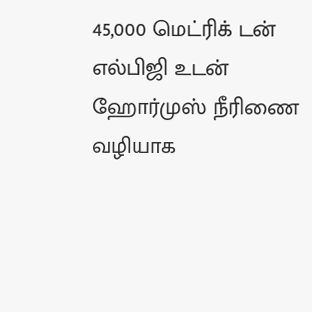45,000 மெட்ரிக் டன் எல்பிஜி உடன் ஹோர்முஸ் நீரிணை வழியாக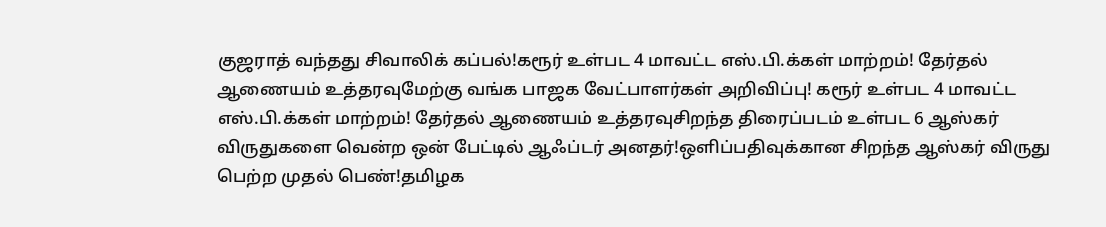குஜராத் வந்தது சிவாலிக் கப்பல்!கரூர் உள்பட 4 மாவட்ட எஸ்.பி.க்கள் மாற்றம்! தேர்தல் ஆணையம் உத்தரவுமேற்கு வங்க பாஜக வேட்பாளர்கள் அறிவிப்பு! கரூர் உள்பட 4 மாவட்ட எஸ்.பி.க்கள் மாற்றம்! தேர்தல் ஆணையம் உத்தரவுசிறந்த திரைப்படம் உள்பட 6 ஆஸ்கர் விருதுகளை வென்ற ஒன் பேட்டில் ஆஃப்டர் அனதர்!ஒளிப்பதிவுக்கான சிறந்த ஆஸ்கர் விருது பெற்ற முதல் பெண்!தமிழக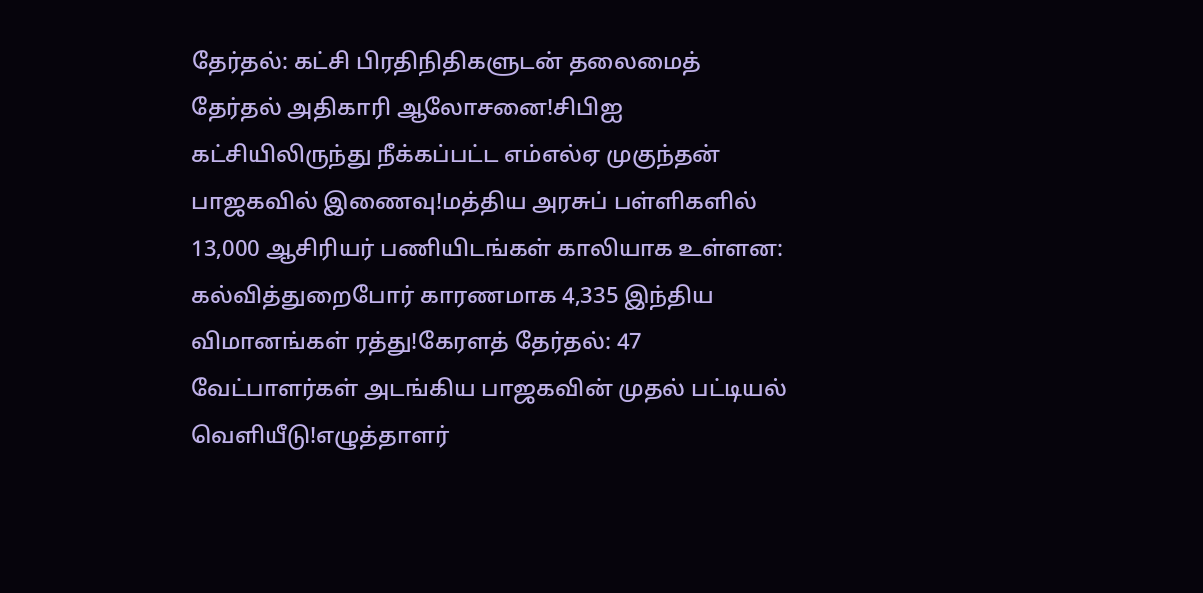தேர்தல்: கட்சி பிரதிநிதிகளுடன் தலைமைத் தேர்தல் அதிகாரி ஆலோசனை!சிபிஐ கட்சியிலிருந்து நீக்கப்பட்ட எம்எல்ஏ முகுந்தன் பாஜகவில் இணைவு!மத்திய அரசுப் பள்ளிகளில் 13,000 ஆசிரியர் பணியிடங்கள் காலியாக உள்ளன: கல்வித்துறைபோர் காரணமாக 4,335 இந்திய விமானங்கள் ரத்து!கேரளத் தேர்தல்: 47 வேட்பாளர்கள் அடங்கிய பாஜகவின் முதல் பட்டியல் வெளியீடு!எழுத்தாளர்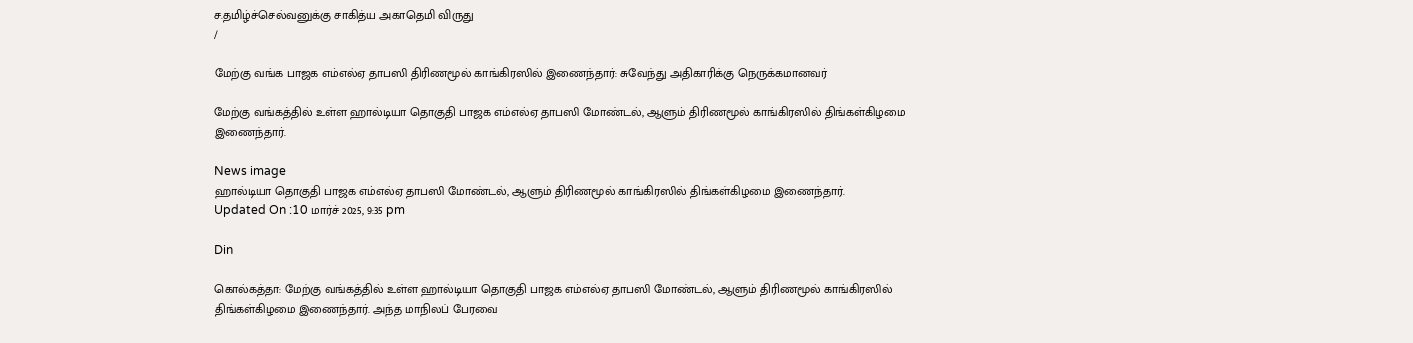ச.தமிழ்ச்செல்வனுக்கு சாகித்ய அகாதெமி விருது
/

மேற்கு வங்க பாஜக எம்எல்ஏ தாபஸி திரிணமூல் காங்கிரஸில் இணைந்தார்: சுவேந்து அதிகாரிக்கு நெருக்கமானவர்

மேற்கு வங்கத்தில் உள்ள ஹால்டியா தொகுதி பாஜக எம்எல்ஏ தாபஸி மோண்டல், ஆளும் திரிணமூல் காங்கிரஸில் திங்கள்கிழமை இணைந்தார்.

News image
ஹால்டியா தொகுதி பாஜக எம்எல்ஏ தாபஸி மோண்டல், ஆளும் திரிணமூல் காங்கிரஸில் திங்கள்கிழமை இணைந்தார்.
Updated On :10 மார்ச் 2025, 9:35 pm

Din

கொல்கத்தா: மேற்கு வங்கத்தில் உள்ள ஹால்டியா தொகுதி பாஜக எம்எல்ஏ தாபஸி மோண்டல், ஆளும் திரிணமூல் காங்கிரஸில் திங்கள்கிழமை இணைந்தார். அந்த மாநிலப் பேரவை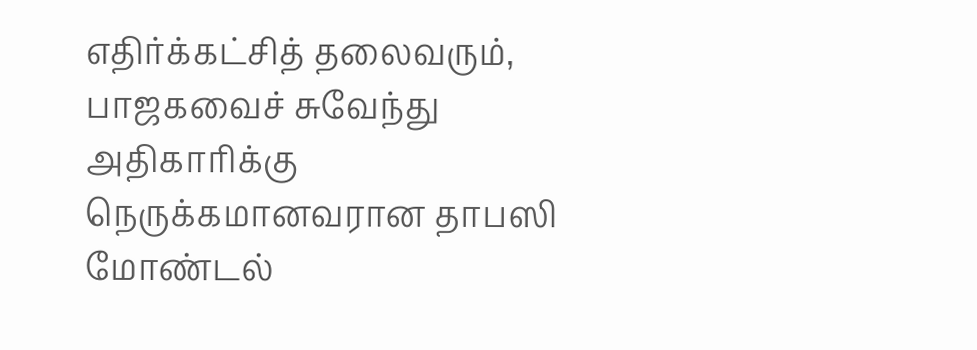எதிர்க்கட்சித் தலைவரும், பாஜகவைச் சுவேந்து அதிகாரிக்கு நெருக்கமானவரான தாபஸி மோண்டல்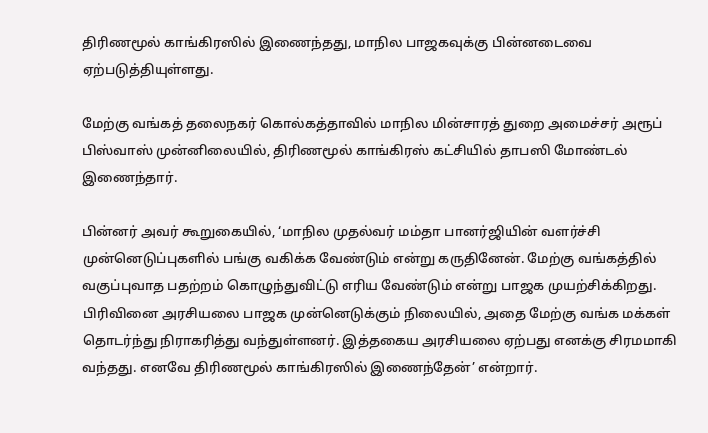திரிணமூல் காங்கிரஸில் இணைந்தது, மாநில பாஜகவுக்கு பின்னடைவை ஏற்படுத்தியுள்ளது.

மேற்கு வங்கத் தலைநகர் கொல்கத்தாவில் மாநில மின்சாரத் துறை அமைச்சர் அரூப் பிஸ்வாஸ் முன்னிலையில், திரிணமூல் காங்கிரஸ் கட்சியில் தாபஸி மோண்டல் இணைந்தார்.

பின்னர் அவர் கூறுகையில், ‘மாநில முதல்வர் மம்தா பானர்ஜியின் வளர்ச்சி முன்னெடுப்புகளில் பங்கு வகிக்க வேண்டும் என்று கருதினேன். மேற்கு வங்கத்தில் வகுப்புவாத பதற்றம் கொழுந்துவிட்டு எரிய வேண்டும் என்று பாஜக முயற்சிக்கிறது. பிரிவினை அரசியலை பாஜக முன்னெடுக்கும் நிலையில், அதை மேற்கு வங்க மக்கள் தொடர்ந்து நிராகரித்து வந்துள்ளனர். இத்தகைய அரசியலை ஏற்பது எனக்கு சிரமமாகி வந்தது. எனவே திரிணமூல் காங்கிரஸில் இணைந்தேன்’ என்றார்.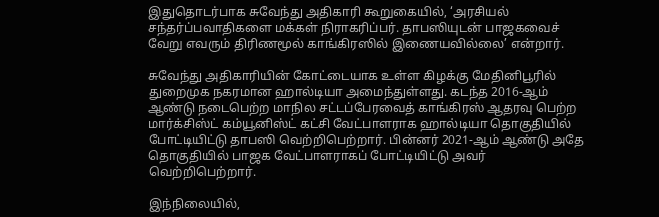இதுதொடர்பாக சுவேந்து அதிகாரி கூறுகையில், ‘அரசியல் சந்தர்ப்பவாதிகளை மக்கள் நிராகரிப்பர். தாபஸியுடன் பாஜகவைச் வேறு எவரும் திரிணமூல் காங்கிரஸில் இணையவில்லை’ என்றார்.

சுவேந்து அதிகாரியின் கோட்டையாக உள்ள கிழக்கு மேதினிபூரில் துறைமுக நகரமான ஹால்டியா அமைந்துள்ளது. கடந்த 2016-ஆம் ஆண்டு நடைபெற்ற மாநில சட்டப்பேரவைத் காங்கிரஸ் ஆதரவு பெற்ற மார்க்சிஸ்ட் கம்யூனிஸ்ட் கட்சி வேட்பாளராக ஹால்டியா தொகுதியில் போட்டியிட்டு தாபஸி வெற்றிபெற்றார். பின்னர் 2021-ஆம் ஆண்டு அதே தொகுதியில் பாஜக வேட்பாளராகப் போட்டியிட்டு அவர் வெற்றிபெற்றார்.

இந்நிலையில்,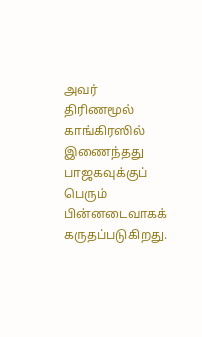அவர் திரிணமூல் காங்கிரஸில் இணைந்தது பாஜகவுக்குப் பெரும் பின்னடைவாகக் கருதப்படுகிறது.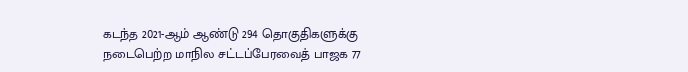கடந்த 2021-ஆம் ஆண்டு 294 தொகுதிகளுக்கு நடைபெற்ற மாநில சட்டப்பேரவைத் பாஜக 77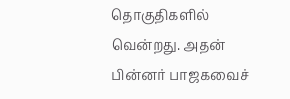தொகுதிகளில் வென்றது. அதன் பின்னர் பாஜகவைச்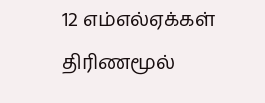12 எம்எல்ஏக்கள் திரிணமூல்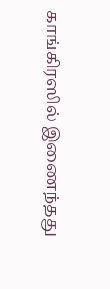காங்கிரஸில் இணைந்தது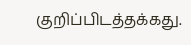குறிப்பிடத்தக்கது.